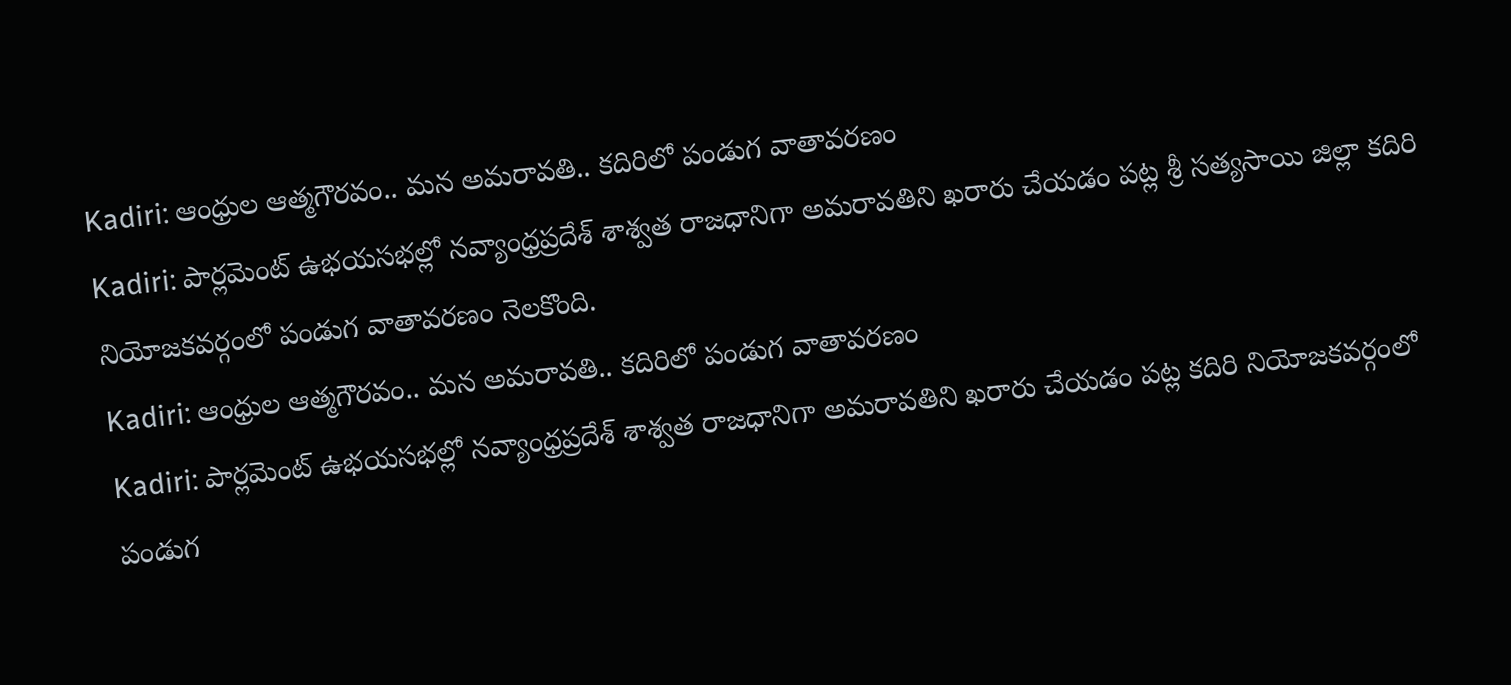Kadiri: ఆంధ్రుల ఆత్మగౌరవం.. మన అమరావతి.. కదిరిలో పండుగ వాతావరణం
Kadiri: పార్లమెంట్ ఉభయసభల్లో నవ్యాంధ్రప్రదేశ్ శాశ్వత రాజధానిగా అమరావతిని ఖరారు చేయడం పట్ల శ్రీ సత్యసాయి జిల్లా కదిరి నియోజకవర్గంలో పండుగ వాతావరణం నెలకొంది.
Kadiri: ఆంధ్రుల ఆత్మగౌరవం.. మన అమరావతి.. కదిరిలో పండుగ వాతావరణం
Kadiri: పార్లమెంట్ ఉభయసభల్లో నవ్యాంధ్రప్రదేశ్ శాశ్వత రాజధానిగా అమరావతిని ఖరారు చేయడం పట్ల కదిరి నియోజకవర్గంలో పండుగ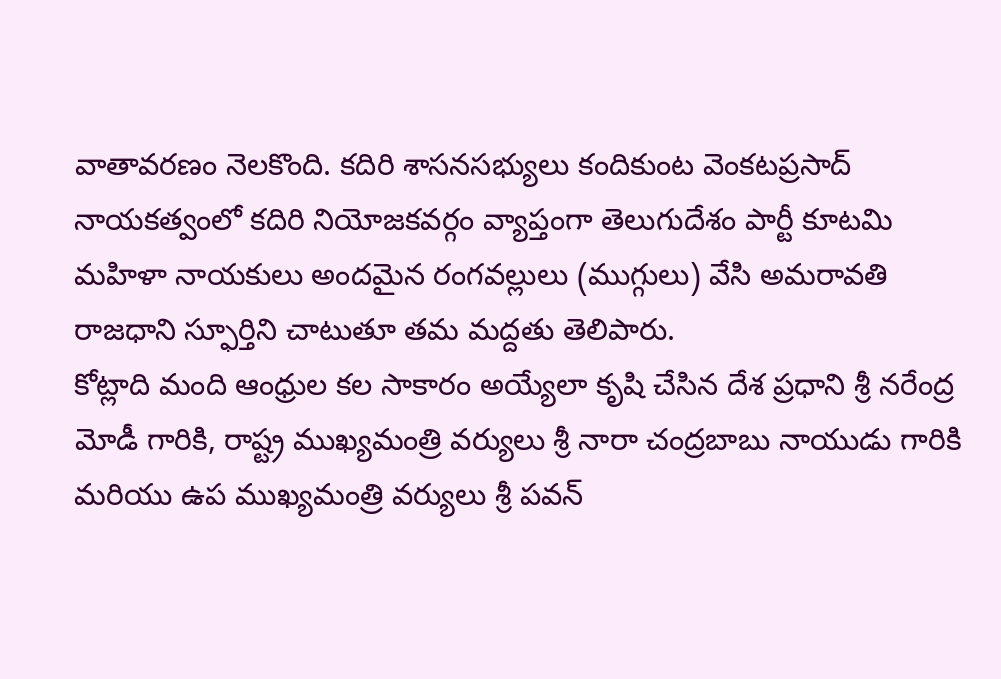వాతావరణం నెలకొంది. కదిరి శాసనసభ్యులు కందికుంట వెంకటప్రసాద్ నాయకత్వంలో కదిరి నియోజకవర్గం వ్యాప్తంగా తెలుగుదేశం పార్టీ కూటమి మహిళా నాయకులు అందమైన రంగవల్లులు (ముగ్గులు) వేసి అమరావతి రాజధాని స్ఫూర్తిని చాటుతూ తమ మద్దతు తెలిపారు.
కోట్లాది మంది ఆంధ్రుల కల సాకారం అయ్యేలా కృషి చేసిన దేశ ప్రధాని శ్రీ నరేంద్ర మోడీ గారికి, రాష్ట్ర ముఖ్యమంత్రి వర్యులు శ్రీ నారా చంద్రబాబు నాయుడు గారికి మరియు ఉప ముఖ్యమంత్రి వర్యులు శ్రీ పవన్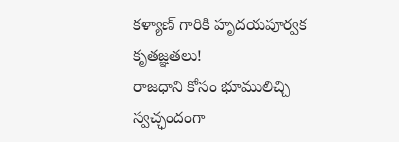కళ్యాణ్ గారికి హృదయపూర్వక కృతజ్ఞతలు!
రాజధాని కోసం భూములిచ్చి స్వచ్ఛందంగా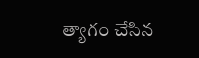త్యాగం చేసిన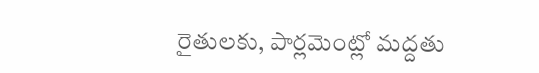రైతులకు, పార్లమెంట్లో మద్దతు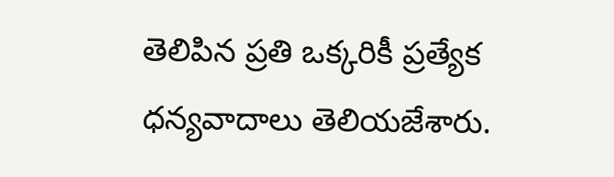తెలిపిన ప్రతి ఒక్కరికీ ప్రత్యేక ధన్యవాదాలు తెలియజేశారు.